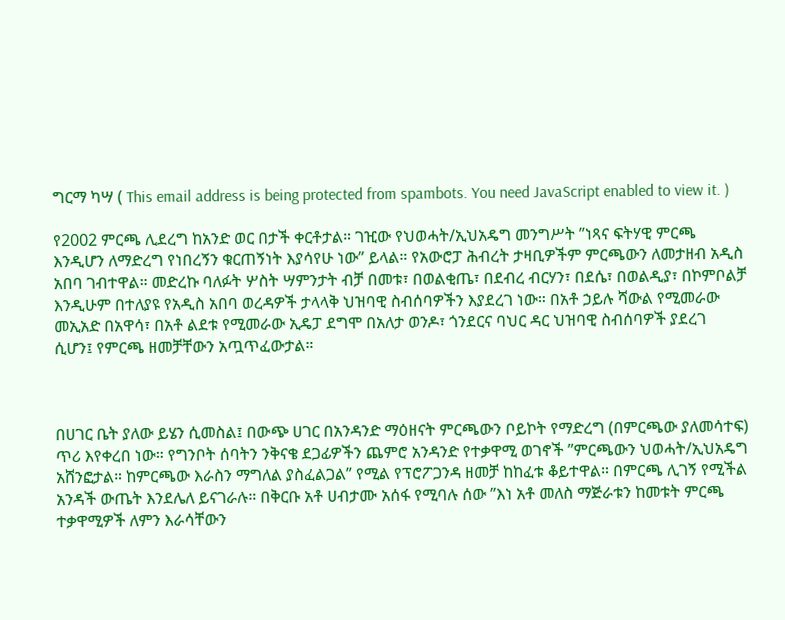ግርማ ካሣ ( This email address is being protected from spambots. You need JavaScript enabled to view it. )

የ2002 ምርጫ ሊደረግ ከአንድ ወር በታች ቀርቶታል። ገዢው የህወሓት/ኢህአዴግ መንግሥት ”ነጻና ፍትሃዊ ምርጫ እንዲሆን ለማድረግ የነበረኝን ቁርጠኝነት እያሳየሁ ነው” ይላል። የአውሮፓ ሕብረት ታዛቢዎችም ምርጫውን ለመታዘብ አዲስ አበባ ገብተዋል። መድረኩ ባለፉት ሦስት ሣምንታት ብቻ በመቱ፣ በወልቂጤ፣ በደብረ ብርሃን፣ በደሴ፣ በወልዲያ፣ በኮምቦልቻ እንዲሁም በተለያዩ የአዲስ አበባ ወረዳዎች ታላላቅ ህዝባዊ ስብሰባዎችን እያደረገ ነው። በአቶ ኃይሉ ሻውል የሚመራው መኢአድ በአዋሳ፣ በአቶ ልደቱ የሚመራው ኢዴፓ ደግሞ በአለታ ወንዶ፣ ጎንደርና ባህር ዳር ህዝባዊ ስብሰባዎች ያደረገ ሲሆን፤ የምርጫ ዘመቻቸውን አጧጥፈውታል።



በሀገር ቤት ያለው ይሄን ሲመስል፤ በውጭ ሀገር በአንዳንድ ማዕዘናት ምርጫውን ቦይኮት የማድረግ (በምርጫው ያለመሳተፍ) ጥሪ እየቀረበ ነው። የግንቦት ሰባትን ንቅናቄ ደጋፊዎችን ጨምሮ አንዳንድ የተቃዋሚ ወገኖች ”ምርጫውን ህወሓት/ኢህአዴግ አሸንፎታል። ከምርጫው እራስን ማግለል ያስፈልጋል” የሚል የፕሮፖጋንዳ ዘመቻ ከከፈቱ ቆይተዋል። በምርጫ ሊገኝ የሚችል አንዳች ውጤት እንደሌለ ይናገራሉ። በቅርቡ አቶ ሀብታሙ አሰፋ የሚባሉ ሰው ”እነ አቶ መለስ ማጅራቱን ከመቱት ምርጫ ተቃዋሚዎች ለምን እራሳቸውን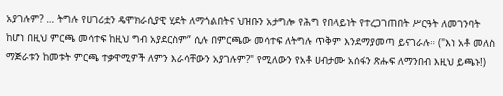አያገሉም? … ትግሉ የሀገሪቷን ዴሞክራሲያዊ ሂደት ለማጎልበትና ህዝቡን አታግሎ የሕግ የበላይነት የተረጋገጠበት ሥርዓት ለመገንባት ከሆነ በዚህ ምርጫ መሳተፍ ከዚህ ግብ አያደርስም” ሲሉ በምርጫው መሳተፍ ለትግሉ ጥቅም እንደማያመጣ ይናገራሉ። ("እነ አቶ መለስ ማጅራቱን ከመቱት ምርጫ ተቃዋሚዎች ለምን እራሳቸውን አያገሉም?" የሚለውን የአቶ ሀብታሙ አሰፋን ጽሑፍ ለማንበብ እዚህ ይጫኑ!)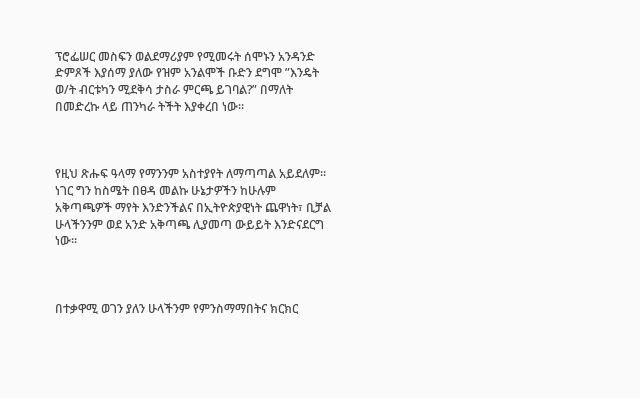ፕሮፌሠር መስፍን ወልደማሪያም የሚመሩት ሰሞኑን አንዳንድ ድምጾች እያሰማ ያለው የዝም አንልሞች ቡድን ደግሞ ”እንዴት ወ/ት ብርቱካን ሚደቅሳ ታስራ ምርጫ ይገባል?” በማለት በመድረኩ ላይ ጠንካራ ትችት እያቀረበ ነው።



የዚህ ጽሑፍ ዓላማ የማንንም አስተያየት ለማጣጣል አይደለም። ነገር ግን ከስሜት በፀዳ መልኩ ሁኔታዎችን ከሁሉም አቅጣጫዎች ማየት እንድንችልና በኢትዮጵያዊነት ጨዋነት፣ ቢቻል ሁላችንንም ወደ አንድ አቅጣጫ ሊያመጣ ውይይት እንድናደርግ ነው።



በተቃዋሚ ወገን ያለን ሁላችንም የምንስማማበትና ክርክር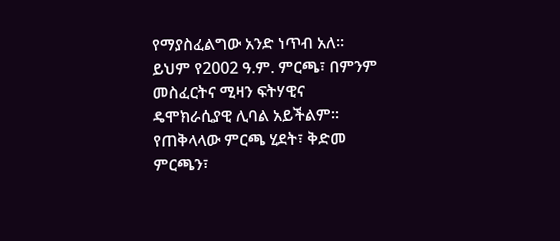የማያስፈልግው አንድ ነጥብ አለ። ይህም የ2002 ዓ.ም. ምርጫ፣ በምንም መስፈርትና ሚዛን ፍትሃዊና ዴሞክራሲያዊ ሊባል አይችልም። የጠቅላላው ምርጫ ሂደት፣ ቅድመ ምርጫን፣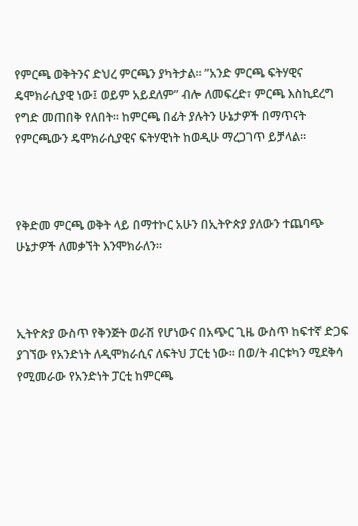የምርጫ ወቅትንና ድህረ ምርጫን ያካትታል። ”አንድ ምርጫ ፍትሃዊና ዴሞክራሲያዊ ነው፤ ወይም አይደለም” ብሎ ለመፍረድ፣ ምርጫ እስኪደረግ የግድ መጠበቅ የለበት። ከምርጫ በፊት ያሉትን ሁኔታዎች በማጥናት የምርጫውን ዴሞክራሲያዊና ፍትሃዊነት ከወዲሁ ማረጋገጥ ይቻላል።



የቅድመ ምርጫ ወቅት ላይ በማተኮር አሁን በኢትዮጵያ ያለውን ተጨባጭ ሁኔታዎች ለመቃኘት እንሞክራለን።



ኢትዮጵያ ውስጥ የቅንጅት ወራሽ የሆነውና በአጭር ጊዜ ውስጥ ከፍተኛ ድጋፍ ያገኘው የአንድነት ለዲሞክራሲና ለፍትህ ፓርቲ ነው። በወ/ት ብርቱካን ሚደቅሳ የሚመራው የአንድነት ፓርቲ ከምርጫ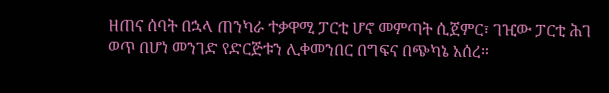ዘጠና ሰባት በኋላ ጠንካራ ተቃዋሚ ፓርቲ ሆኖ መምጣት ሲጀምር፣ ገዢው ፓርቲ ሕገ ወጥ በሆነ መንገድ የድርጅቱን ሊቀመንበር በግፍና በጭካኔ አሰረ።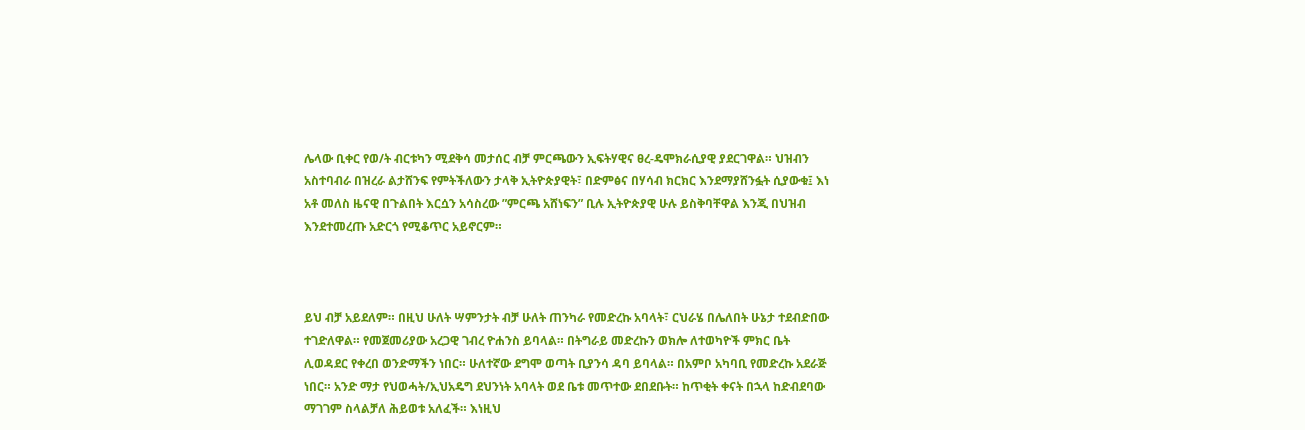ሌላው ቢቀር የወ/ት ብርቱካን ሚደቅሳ መታሰር ብቻ ምርጫውን ኢፍትሃዊና ፀረ-ዴሞክራሲያዊ ያደርገዋል። ህዝብን አስተባብራ በዝረራ ልታሸንፍ የምትችለውን ታላቅ ኢትዮጵያዊት፣ በድምፅና በሃሳብ ክርክር እንደማያሸንፏት ሲያውቁ፤ እነ አቶ መለስ ዜናዊ በጉልበት እርሷን አሳስረው ”ምርጫ አሸነፍን” ቢሉ ኢትዮጵያዊ ሁሉ ይስቅባቸዋል እንጂ በህዝብ እንደተመረጡ አድርጎ የሚቆጥር አይኖርም።



ይህ ብቻ አይደለም። በዚህ ሁለት ሣምንታት ብቻ ሁለት ጠንካራ የመድረኩ አባላት፣ ርህራሄ በሌለበት ሁኔታ ተደብድበው ተገድለዋል። የመጀመሪያው አረጋዊ ገብረ ዮሐንስ ይባላል። በትግራይ መድረኩን ወክሎ ለተወካዮች ምክር ቤት ሊወዳደር የቀረበ ወንድማችን ነበር። ሁለተኛው ደግሞ ወጣት ቢያንሳ ዳባ ይባላል። በአምቦ አካባቢ የመድረኩ አደራጅ ነበር። አንድ ማታ የህወሓት/ኢህአዴግ ደህንነት አባላት ወደ ቤቱ መጥተው ደበደቡት። ከጥቂት ቀናት በኋላ ከድብደባው ማገገም ስላልቻለ ሕይወቱ አለፈች። እነዚህ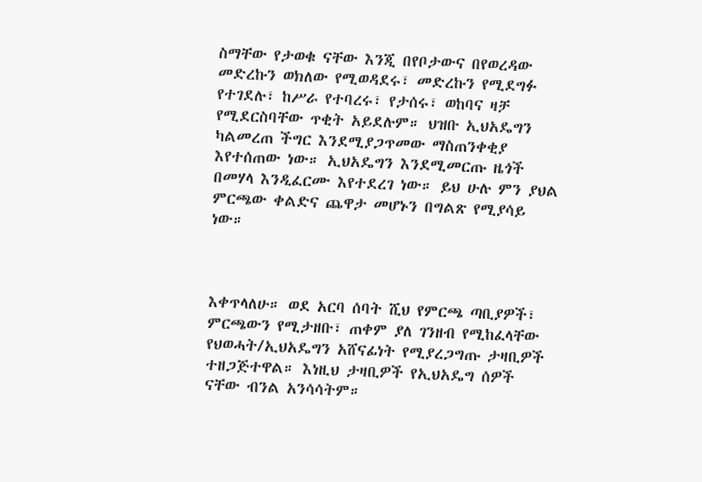ስማቸው የታወቁ ናቸው እንጂ በየቦታውና በየወረዳው መድረኩን ወክለው የሚወዳደሩ፣ መድረኩን የሚደግፉ የተገደሉ፣ ከሥራ የተባረሩ፣ የታሰሩ፣ ወከባና ዛቻ የሚደርስባቸው ጥቂት አይደሉም። ህዝቡ ኢህአዴግን ካልመረጠ ችግር እንደሚያጋጥመው ማስጠንቀቂያ እየተሰጠው ነው። ኢህአዴግን እንደሚመርጡ ዜጎች በመሃላ እንዲፈርሙ እየተደረገ ነው። ይህ ሁሉ ምን ያህል ምርጫው ቀልድና ጨዋታ መሆኑን በግልጽ የሚያሳይ ነው።



እቀጥላለሁ። ወደ አርባ ሰባት ሺህ የምርጫ ጣቢያዎች፣ ምርጫውን የሚታዘቡ፣ ጠቀም ያለ ገንዘብ የሚከፈላቸው የህወሓት/ኢህአዴግን አሸናፊነት የሚያረጋግጡ ታዛቢዎች ተዘጋጅተዋል። እነዚህ ታዛቢዎች የኢህአዴግ ሰዎች ናቸው ብንል አንሳሳትም።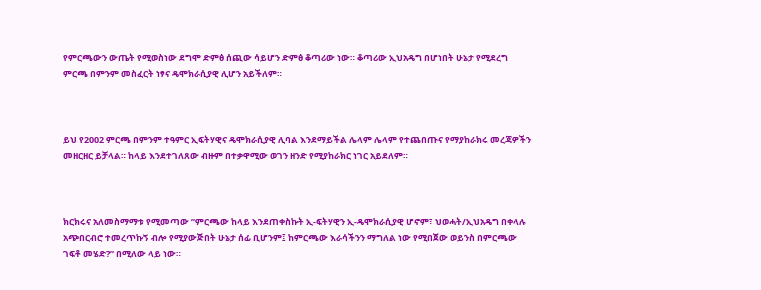የምርጫውን ውጤት የሚወስነው ደግሞ ድምፅ ሰጪው ሳይሆን ድምፅ ቆጣሪው ነው። ቆጣሪው ኢህአዴግ በሆነበት ሁኔታ የሚደረግ ምርጫ በምንም መስፈርት ነፃና ዴሞክራሲያዊ ሊሆን አይችለም።



ይህ የ2002 ምርጫ በምንም ተዓምር ኢፍትሃዊና ዴሞክራሲያዊ ሊባል እንደማይችል ሌላም ሌላም የተጨበጡና የማያከራክሩ መረጃዎችን መዘርዘር ይቻላል። ከላይ እንደተገለጸው ብዙም በተቃዋሚው ወገን ዘንድ የሚያከራክር ነገር አይደለም።



ክርክሩና አለመስማማቱ የሚመጣው ”ምርጫው ከላይ እንደጠቀስኩት ኢ-ፍትሃዊን ኢ-ዴሞክራሲያዊ ሆኖም፣ ህወሓት/ኢህአዴግ በቀላሉ አጭበርብሮ ተመረጥኩኝ ብሎ የሚያውጅበት ሁኔታ ሰፊ ቢሆንም፤ ከምርጫው እራሳችንን ማግለል ነው የሚበጀው ወይንስ በምርጫው ገፍቶ መሄድ?” በሚለው ላይ ነው።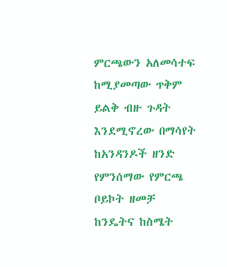ምርጫውን አለመሳተፍ ከሚያመጣው ጥቅም ይልቅ ብዙ ጉዳት እንደሚኖረው በማሳየት ከአንዳንዶች ዘንድ የምንሰማው የምርጫ ቦይኮት ዘመቻ ከንዴትና ከስሜት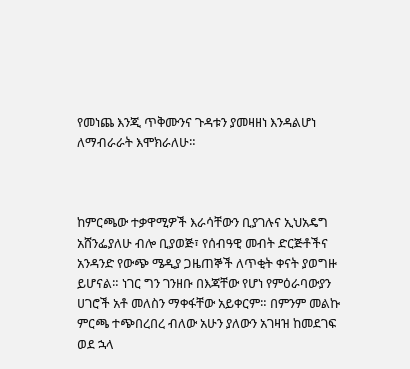የመነጨ እንጂ ጥቅሙንና ጉዳቱን ያመዛዘነ እንዳልሆነ ለማብራራት እሞክራለሁ።



ከምርጫው ተቃዋሚዎች እራሳቸውን ቢያገሉና ኢህአዴግ አሸንፌያለሁ ብሎ ቢያወጅ፣ የሰብዓዊ መብት ድርጅቶችና አንዳንድ የውጭ ሜዲያ ጋዜጠኞች ለጥቂት ቀናት ያወግዙ ይሆናል። ነገር ግን ገንዘቡ በእጃቸው የሆነ የምዕራባውያን ሀገሮች አቶ መለስን ማቀፋቸው አይቀርም። በምንም መልኩ ምርጫ ተጭበረበረ ብለው አሁን ያለውን አገዛዝ ከመደገፍ ወደ ኋላ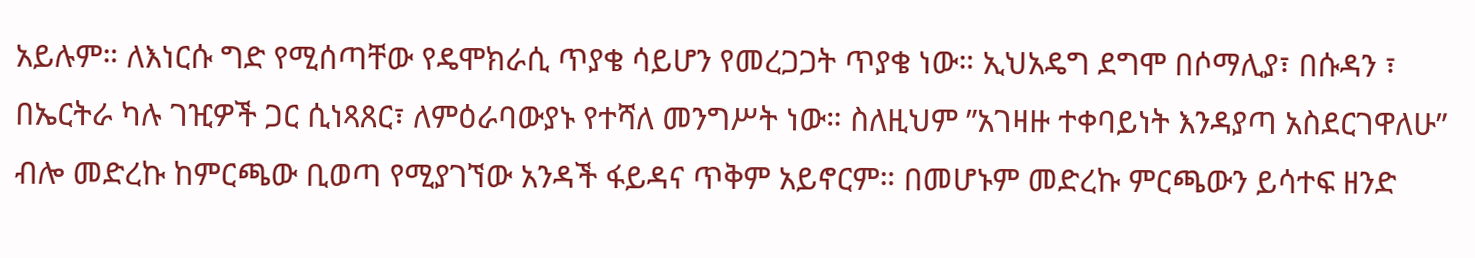አይሉም። ለእነርሱ ግድ የሚሰጣቸው የዴሞክራሲ ጥያቄ ሳይሆን የመረጋጋት ጥያቄ ነው። ኢህአዴግ ደግሞ በሶማሊያ፣ በሱዳን ፣ በኤርትራ ካሉ ገዢዎች ጋር ሲነጻጸር፣ ለምዕራባውያኑ የተሻለ መንግሥት ነው። ስለዚህም ”አገዛዙ ተቀባይነት እንዳያጣ አስደርገዋለሁ” ብሎ መድረኩ ከምርጫው ቢወጣ የሚያገኘው አንዳች ፋይዳና ጥቅም አይኖርም። በመሆኑም መድረኩ ምርጫውን ይሳተፍ ዘንድ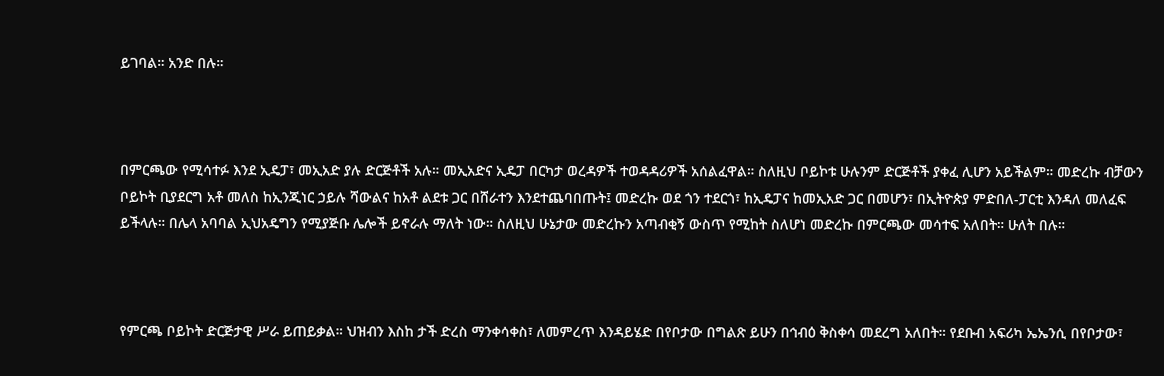ይገባል። አንድ በሉ።



በምርጫው የሚሳተፉ እንደ ኢዴፓ፣ መኢአድ ያሉ ድርጅቶች አሉ። መኢአድና ኢዴፓ በርካታ ወረዳዎች ተወዳዳሪዎች አሰልፈዋል። ስለዚህ ቦይኮቱ ሁሉንም ድርጅቶች ያቀፈ ሊሆን አይችልም። መድረኩ ብቻውን ቦይኮት ቢያደርግ አቶ መለስ ከኢንጂነር ኃይሉ ሻውልና ከአቶ ልደቱ ጋር በሸራተን እንደተጨባበጡት፤ መድረኩ ወደ ጎን ተደርጎ፣ ከኢዴፓና ከመኢአድ ጋር በመሆን፣ በኢትዮጵያ ምድበለ-ፓርቲ እንዳለ መለፈፍ ይችላሉ። በሌላ አባባል ኢህአዴግን የሚያጅቡ ሌሎች ይኖራሉ ማለት ነው። ስለዚህ ሁኔታው መድረኩን አጣብቂኝ ውስጥ የሚከት ስለሆነ መድረኩ በምርጫው መሳተፍ አለበት። ሁለት በሉ።



የምርጫ ቦይኮት ድርጅታዊ ሥራ ይጠይቃል። ህዝብን እስከ ታች ድረስ ማንቀሳቀስ፣ ለመምረጥ እንዳይሄድ በየቦታው በግልጽ ይሁን በኅብዕ ቅስቀሳ መደረግ አለበት። የደቡብ አፍሪካ ኤኤንሲ በየቦታው፣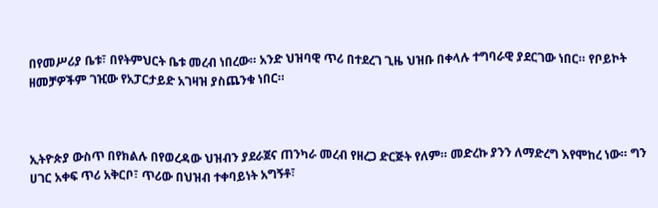በየመሥሪያ ቤቱ፣ በየትምህርት ቤቱ መረብ ነበረው። አንድ ህዝባዊ ጥሪ በተደረገ ጊዜ ህዝቡ በቀላሉ ተግባራዊ ያደርገው ነበር። የቦይኮት ዘመቻዎችም ገዢው የአፓርታይድ አገዛዝ ያስጨንቁ ነበር።



ኢትዮጵያ ውስጥ በየክልሉ በየወረዳው ህዝብን ያደራጀና ጠንካራ መረብ የዘረጋ ድርጅት የለም። መድረኩ ያንን ለማድረግ እየሞከረ ነው። ግን ሀገር አቀፍ ጥሪ አቅርቦ፣ ጥሪው በህዝብ ተቀባይነት አግኝቶ፣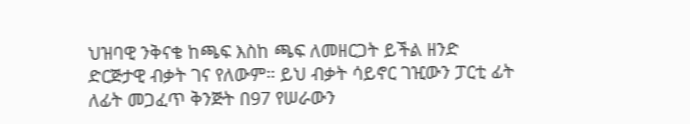ህዝባዊ ንቅናቄ ከጫፍ እስከ ጫፍ ለመዘርጋት ይችል ዘንድ ድርጅታዊ ብቃት ገና የለውም። ይህ ብቃት ሳይኖር ገዢውን ፓርቲ ፊት ለፊት መጋፈጥ ቅንጅት በ97 የሠራውን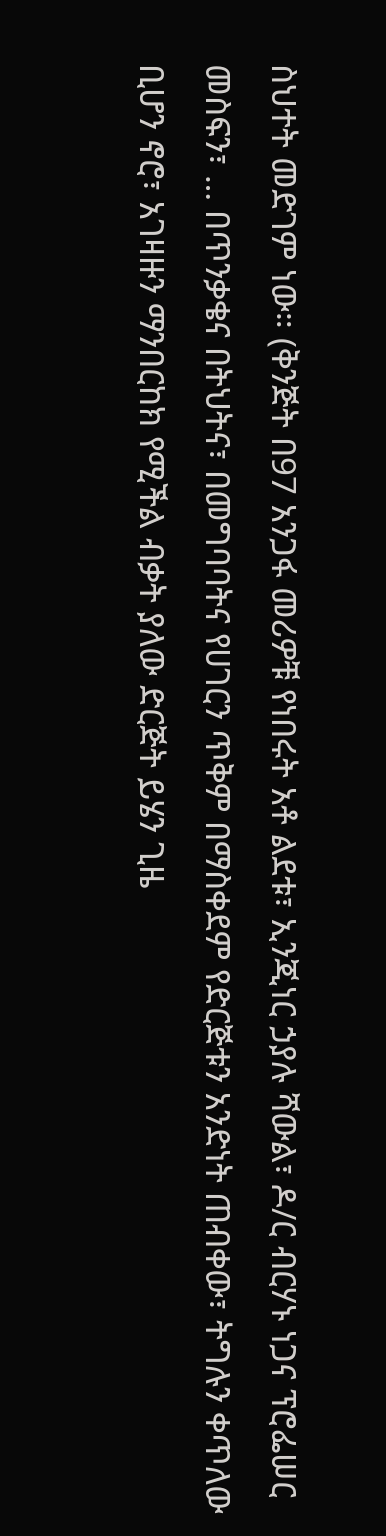ስህተት መድገም ነው። (ቅንጅት በ97 አንጋፋ መሪዎቹ የነበሩት አቶ ልደቱ፣ ኢንጂነር ኃያሉ ሻውል፣ ዶ/ር ብርሃኑ ነጋና ፕሮፌሠር መስፍን፣ … በጥንቃቄና በትህትና፣ በመግባባትና የሀገርን ጥቅም በማስቀደም የድርጅቱን አንድነት ጠብቀው፣ ትግሉን ቀጥለው ቢሆን ኖሮ፣ አገዛዙን ማንበርከክ የሚችል ብቃት ያለው ድርጅት ይሄን ጊዜ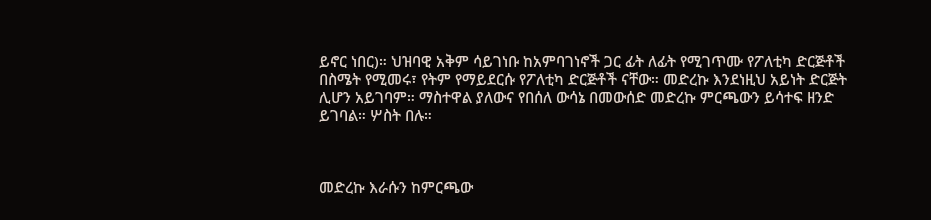ይኖር ነበር)። ህዝባዊ አቅም ሳይገነቡ ከአምባገነኖች ጋር ፊት ለፊት የሚገጥሙ የፖለቲካ ድርጅቶች በስሜት የሚመሩ፣ የትም የማይደርሱ የፖለቲካ ድርጅቶች ናቸው። መድረኩ እንደነዚህ አይነት ድርጅት ሊሆን አይገባም። ማስተዋል ያለውና የበሰለ ውሳኔ በመውሰድ መድረኩ ምርጫውን ይሳተፍ ዘንድ ይገባል። ሦስት በሉ።



መድረኩ እራሱን ከምርጫው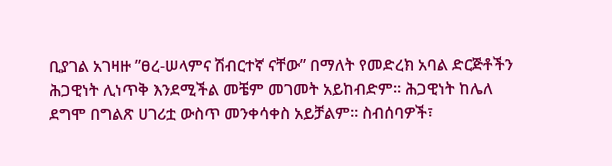ቢያገል አገዛዙ ”ፀረ-ሠላምና ሽብርተኛ ናቸው” በማለት የመድረክ አባል ድርጅቶችን ሕጋዊነት ሊነጥቅ እንደሚችል መቼም መገመት አይከብድም። ሕጋዊነት ከሌለ ደግሞ በግልጽ ሀገሪቷ ውስጥ መንቀሳቀስ አይቻልም። ስብሰባዎች፣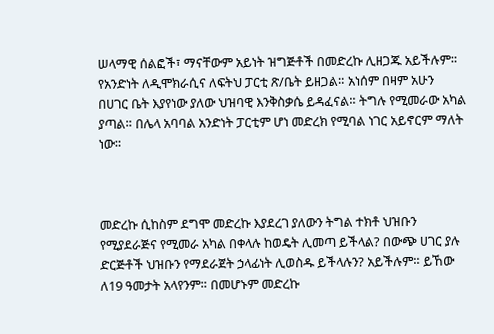ሠላማዊ ሰልፎች፣ ማናቸውም አይነት ዝግጅቶች በመድረኩ ሊዘጋጁ አይችሉም። የአንድነት ለዲሞክራሲና ለፍትህ ፓርቲ ጽ/ቤት ይዘጋል። አነሰም በዛም አሁን በሀገር ቤት እያየነው ያለው ህዝባዊ እንቅስቃሴ ይዳፈናል። ትግሉ የሚመራው አካል ያጣል። በሌላ አባባል አንድነት ፓርቲም ሆነ መድረክ የሚባል ነገር አይኖርም ማለት ነው።



መድረኩ ሲከስም ደግሞ መድረኩ እያደረገ ያለውን ትግል ተክቶ ህዝቡን የሚያደራጅና የሚመራ አካል በቀላሉ ከወዴት ሊመጣ ይችላል? በውጭ ሀገር ያሉ ድርጅቶች ህዝቡን የማደራጀት ኃላፊነት ሊወስዱ ይችላሉን? አይችሉም። ይኸው ለ19 ዓመታት አላየንም። በመሆኑም መድረኩ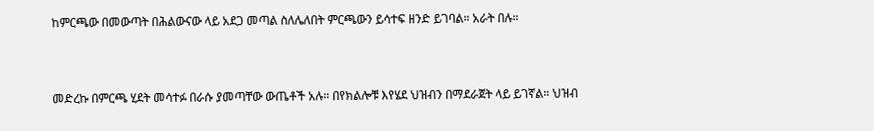ከምርጫው በመውጣት በሕልውናው ላይ አደጋ መጣል ስለሌለበት ምርጫውን ይሳተፍ ዘንድ ይገባል። አራት በሉ።



መድረኩ በምርጫ ሂደት መሳተፉ በራሱ ያመጣቸው ውጤቶች አሉ። በየክልሎቹ እየሄደ ህዝብን በማደራጀት ላይ ይገኛል። ህዝብ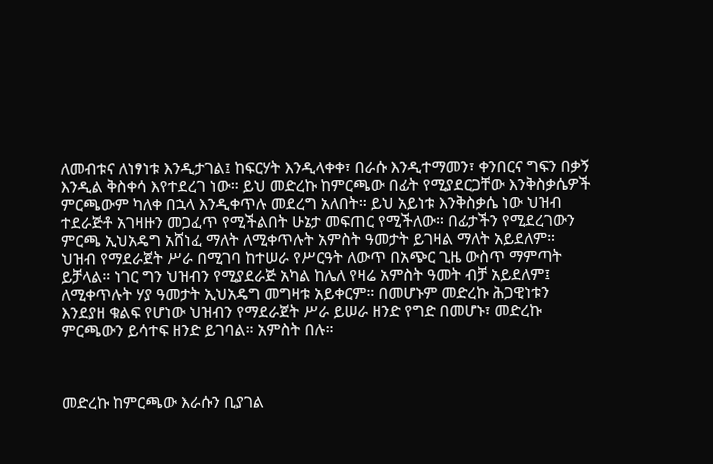ለመብቱና ለነፃነቱ እንዲታገል፤ ከፍርሃት እንዲላቀቀ፣ በራሱ እንዲተማመን፣ ቀንበርና ግፍን በቃኝ እንዲል ቅስቀሳ እየተደረገ ነው። ይህ መድረኩ ከምርጫው በፊት የሚያደርጋቸው እንቅስቃሴዎች ምርጫውም ካለቀ በኋላ እንዲቀጥሉ መደረግ አለበት። ይህ አይነቱ እንቅስቃሴ ነው ህዝብ ተደራጅቶ አገዛዙን መጋፈጥ የሚችልበት ሁኔታ መፍጠር የሚችለው። በፊታችን የሚደረገውን ምርጫ ኢህአዴግ አሸነፈ ማለት ለሚቀጥሉት አምስት ዓመታት ይገዛል ማለት አይደለም። ህዝብ የማደራጀት ሥራ በሚገባ ከተሠራ የሥርዓት ለውጥ በአጭር ጊዜ ውስጥ ማምጣት ይቻላል። ነገር ግን ህዝብን የሚያደራጅ አካል ከሌለ የዛሬ አምስት ዓመት ብቻ አይደለም፤ ለሚቀጥሉት ሃያ ዓመታት ኢህአዴግ መግዛቱ አይቀርም። በመሆኑም መድረኩ ሕጋዊነቱን እንደያዘ ቁልፍ የሆነው ህዝብን የማደራጀት ሥራ ይሠራ ዘንድ የግድ በመሆኑ፣ መድረኩ ምርጫውን ይሳተፍ ዘንድ ይገባል። አምስት በሉ።



መድረኩ ከምርጫው እራሱን ቢያገል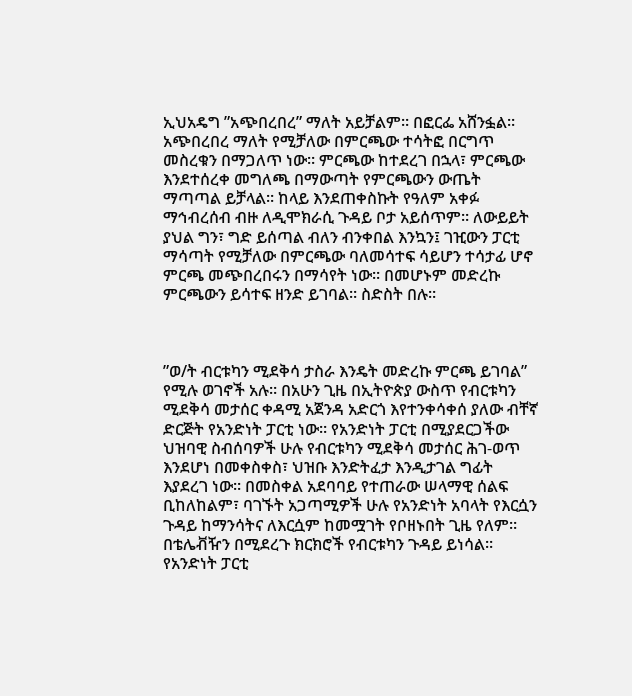ኢህአዴግ ”አጭበረበረ” ማለት አይቻልም። በፎርፌ አሸንፏል። አጭበረበረ ማለት የሚቻለው በምርጫው ተሳትፎ በርግጥ መስረቁን በማጋለጥ ነው። ምርጫው ከተደረገ በኋላ፣ ምርጫው እንደተሰረቀ መግለጫ በማውጣት የምርጫውን ውጤት ማጣጣል ይቻላል። ከላይ እንደጠቀስኩት የዓለም አቀፉ ማኅብረሰብ ብዙ ለዲሞክራሲ ጉዳይ ቦታ አይሰጥም። ለውይይት ያህል ግን፣ ግድ ይሰጣል ብለን ብንቀበል እንኳን፤ ገዢውን ፓርቲ ማሳጣት የሚቻለው በምርጫው ባለመሳተፍ ሳይሆን ተሳታፊ ሆኖ ምርጫ መጭበረበሩን በማሳየት ነው። በመሆኑም መድረኩ ምርጫውን ይሳተፍ ዘንድ ይገባል። ስድስት በሉ።



”ወ/ት ብርቱካን ሚደቅሳ ታስራ እንዴት መድረኩ ምርጫ ይገባል” የሚሉ ወገኖች አሉ። በአሁን ጊዜ በኢትዮጵያ ውስጥ የብርቱካን ሚደቅሳ መታሰር ቀዳሚ አጀንዳ አድርጎ እየተንቀሳቀሰ ያለው ብቸኛ ድርጅት የአንድነት ፓርቲ ነው። የአንድነት ፓርቲ በሚያደርጋችው ህዝባዊ ስብሰባዎች ሁሉ የብርቱካን ሚደቅሳ መታሰር ሕገ-ወጥ እንደሆነ በመቀስቀስ፣ ህዝቡ እንድትፈታ እንዲታገል ግፊት እያደረገ ነው። በመስቀል አደባባይ የተጠራው ሠላማዊ ሰልፍ ቢከለከልም፣ ባገኙት አጋጣሚዎች ሁሉ የአንድነት አባላት የእርሷን ጉዳይ ከማንሳትና ለእርሷም ከመሟገት የቦዘኑበት ጊዜ የለም። በቴሌቭዥን በሚደረጉ ክርክሮች የብርቱካን ጉዳይ ይነሳል። የአንድነት ፓርቲ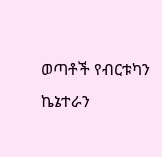ወጣቶች የብርቱካን ኬኔተራን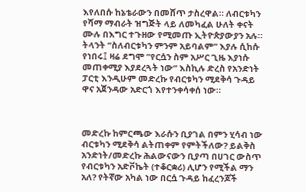እየለበሱ ከኔቴራውን በመሸጥ ታስረዋል። ለብርቱካን የሻማ ማብራት ዝግጅት ላይ ለመካፈል ሁለት ቀናት ሙሉ በእግር ተጉዘው የሚመጡ ኢትዮጵያውያን አሉ። ትላንት ”ስለብርቱካን ምንም አይባልም” እያሉ ሲከሱ የነበሩ፤ ዛሬ ደግሞ ”የርሷን ስም አሥር ጊዜ እያነሱ መጠቀሚያ እያደረጓት ነው” እስኪሉ ድረስ የአንድነት ፓርቲ እንዲሁም መድረኩ የብርቱካን ሚደቅሳ ጉዳይ ዋና አጀንዳው አድርጎ እየተንቀሳቀሰ ነው።



መድረኩ ከምርጫው እራሱን ቢያገል በምን ሂሳብ ነው ብርቱካን ሚደቅሳ ልትጠቀም የምትችለው? ይልቅስ አንድነት/መድረኩ ሕልውናውን ቢያጣ በሀገር ውስጥ የብርቱካን አድቮኬት (ተቆርቋሪ) ሊሆን የሚችል ማን አለ? የትኛው አካል ነው በርሷ ጉዳይ ከፈረንጆች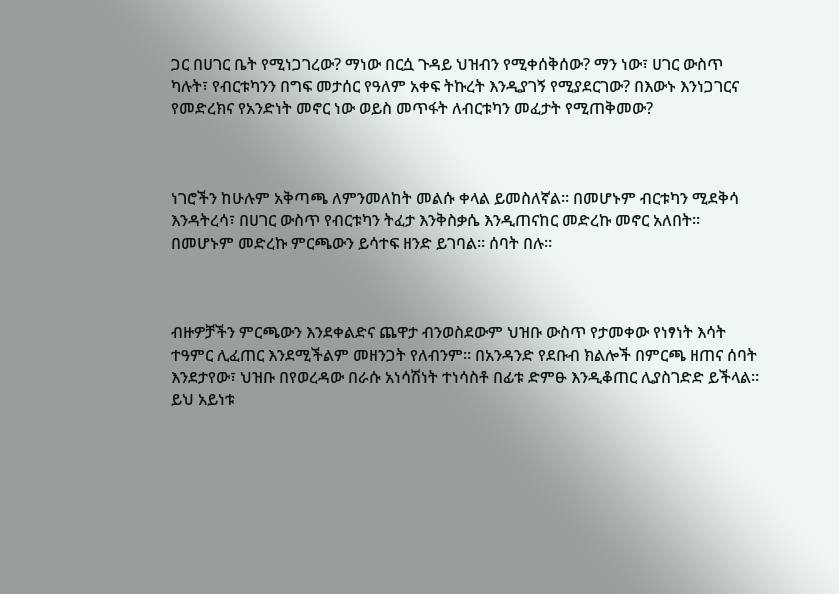ጋር በሀገር ቤት የሚነጋገረው? ማነው በርሷ ጉዳይ ህዝብን የሚቀሰቅሰው? ማን ነው፣ ሀገር ውስጥ ካሉት፣ የብርቱካንን በግፍ መታሰር የዓለም አቀፍ ትኩረት እንዲያገኝ የሚያደርገው? በእውኑ እንነጋገርና የመድረክና የአንድነት መኖር ነው ወይስ መጥፋት ለብርቱካን መፈታት የሚጠቅመው?



ነገሮችን ከሁሉም አቅጣጫ ለምንመለከት መልሱ ቀላል ይመስለኛል። በመሆኑም ብርቱካን ሚደቅሳ እንዳትረሳ፣ በሀገር ውስጥ የብርቱካን ትፈታ እንቅስቃሴ እንዲጠናከር መድረኩ መኖር አለበት። በመሆኑም መድረኩ ምርጫውን ይሳተፍ ዘንድ ይገባል። ሰባት በሉ።



ብዙዎቻችን ምርጫውን እንደቀልድና ጨዋታ ብንወስደውም ህዝቡ ውስጥ የታመቀው የነፃነት እሳት ተዓምር ሊፈጠር እንደሚችልም መዘንጋት የለብንም። በአንዳንድ የደቡብ ክልሎች በምርጫ ዘጠና ሰባት እንደታየው፣ ህዝቡ በየወረዳው በራሱ አነሳሽነት ተነሳስቶ በፊቱ ድምፁ እንዲቆጠር ሊያስገድድ ይችላል። ይህ አይነቱ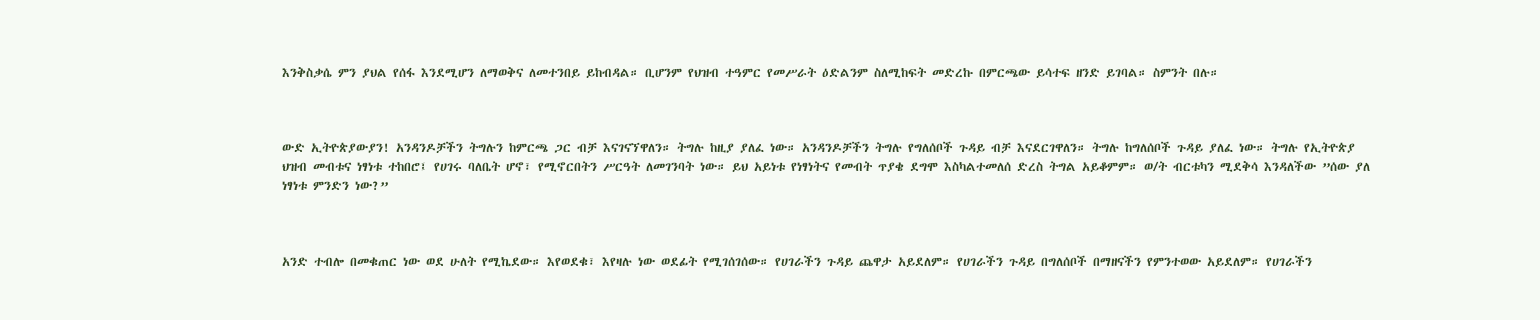እንቅስቃሴ ምን ያህል የሰፋ እንደሚሆን ለማወቅና ለመተንበይ ይከብዳል። ቢሆንም የህዝብ ተዓምር የመሥራት ዕድልንም ስለሚከፍት መድረኩ በምርጫው ይሳተፍ ዘንድ ይገባል። ስምንት በሉ።



ውድ ኢትዮጵያውያን! አንዳንዶቻችን ትግሉን ከምርጫ ጋር ብቻ እናገናኘዋለን። ትግሉ ከዚያ ያለፈ ነው። አንዳንዶቻችን ትግሉ የግለሰቦች ጉዳይ ብቻ እናደርገዋለን። ትግሉ ከግለሰቦች ጉዳይ ያለፈ ነው። ትግሉ የኢትዮጵያ ህዝብ መብቱና ነፃነቱ ተከበሮ፤ የሀገሩ ባለቤት ሆኖ፣ የሚኖርበትን ሥርዓት ለመገንባት ነው። ይህ አይነቱ የነፃነትና የመብት ጥያቄ ደግሞ እስካልተመለሰ ድረስ ትግል አይቆምም። ወ/ት ብርቱካን ሚደቅሳ እንዳለችው ”ሰው ያለ ነፃነቱ ምንድን ነው?”



አንድ ተብሎ በመቁጠር ነው ወደ ሁለት የሚኬደው። እየወደቁ፣ እየዛሉ ነው ወደፊት የሚገሰገሰው። የሀገራችን ጉዳይ ጨዋታ አይደለም። የሀገራችን ጉዳይ በግለሰቦች በማዘናችን የምንተወው አይደለም። የሀገራችን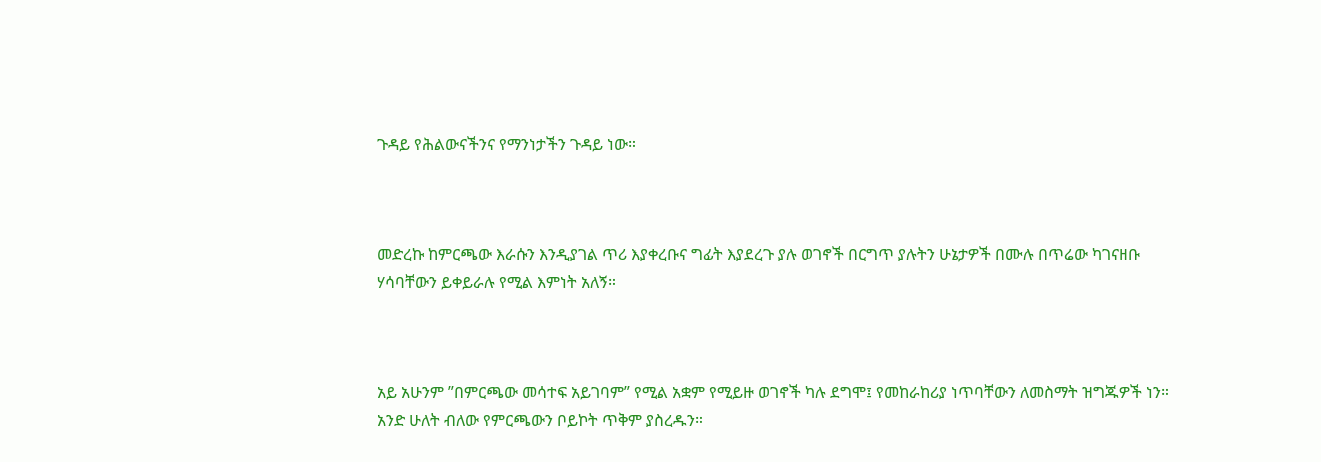ጉዳይ የሕልውናችንና የማንነታችን ጉዳይ ነው።



መድረኩ ከምርጫው እራሱን እንዲያገል ጥሪ እያቀረቡና ግፊት እያደረጉ ያሉ ወገኖች በርግጥ ያሉትን ሁኔታዎች በሙሉ በጥሬው ካገናዘቡ ሃሳባቸውን ይቀይራሉ የሚል እምነት አለኝ።



አይ አሁንም ”በምርጫው መሳተፍ አይገባም” የሚል አቋም የሚይዙ ወገኖች ካሉ ደግሞ፤ የመከራከሪያ ነጥባቸውን ለመስማት ዝግጁዎች ነን። አንድ ሁለት ብለው የምርጫውን ቦይኮት ጥቅም ያስረዱን።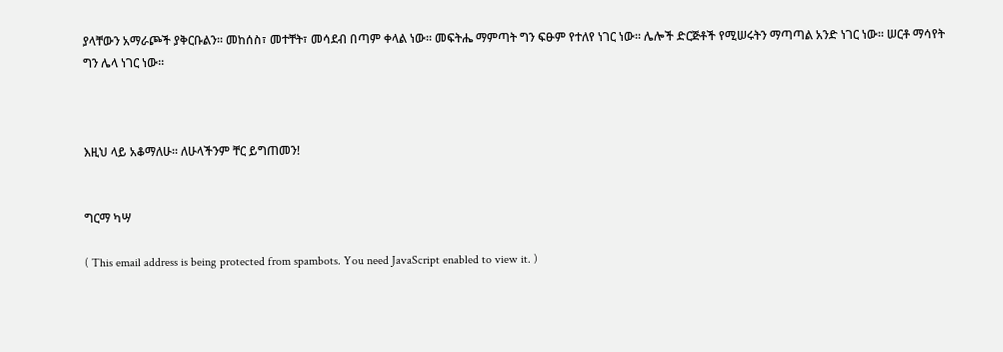ያላቸውን አማራጮች ያቅርቡልን። መከሰስ፣ መተቸት፣ መሳደብ በጣም ቀላል ነው። መፍትሔ ማምጣት ግን ፍፁም የተለየ ነገር ነው። ሌሎች ድርጅቶች የሚሠሩትን ማጣጣል አንድ ነገር ነው። ሠርቶ ማሳየት ግን ሌላ ነገር ነው።



እዚህ ላይ አቆማለሁ። ለሁላችንም ቸር ይግጠመን!


ግርማ ካሣ

( This email address is being protected from spambots. You need JavaScript enabled to view it. )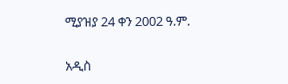ሚያዝያ 24 ቀን 2002 ዓ.ም.

አዲስ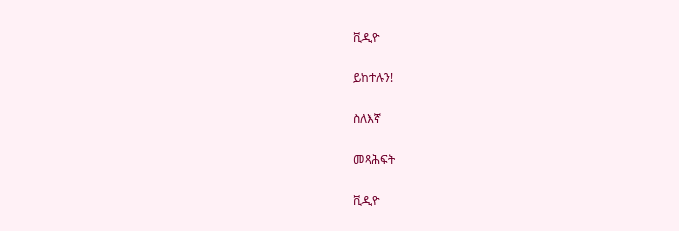ቪዲዮ

ይከተሉን!

ስለእኛ

መጻሕፍት

ቪዲዮ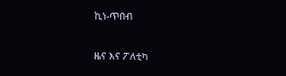ኪነ-ጥበብ

ዜና እና ፖለቲካ